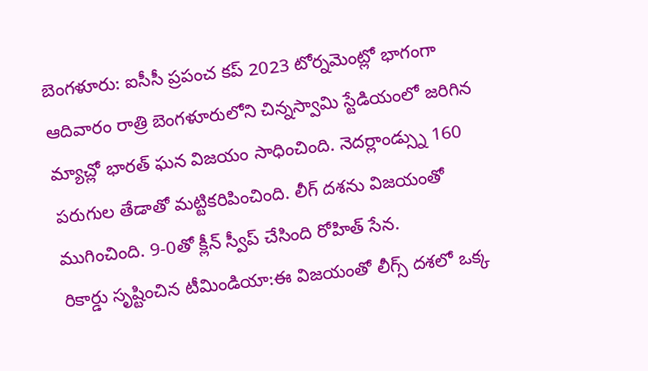బెంగళూరు: ఐసీసీ ప్రపంచ కప్ 2023 టోర్నమెంట్లో భాగంగా ఆదివారం రాత్రి బెంగళూరులోని చిన్నస్వామి స్టేడియంలో జరిగిన మ్యాచ్లో భారత్ ఘన విజయం సాధించింది. నెదర్లాండ్స్ను 160 పరుగుల తేడాతో మట్టికరిపించింది. లీగ్ దశను విజయంతో ముగించింది. 9-0తో క్లీన్ స్వీప్ చేసింది రోహిత్ సేన.
రికార్డు సృష్టించిన టీమిండియా:ఈ విజయంతో లీగ్స్ దశలో ఒక్క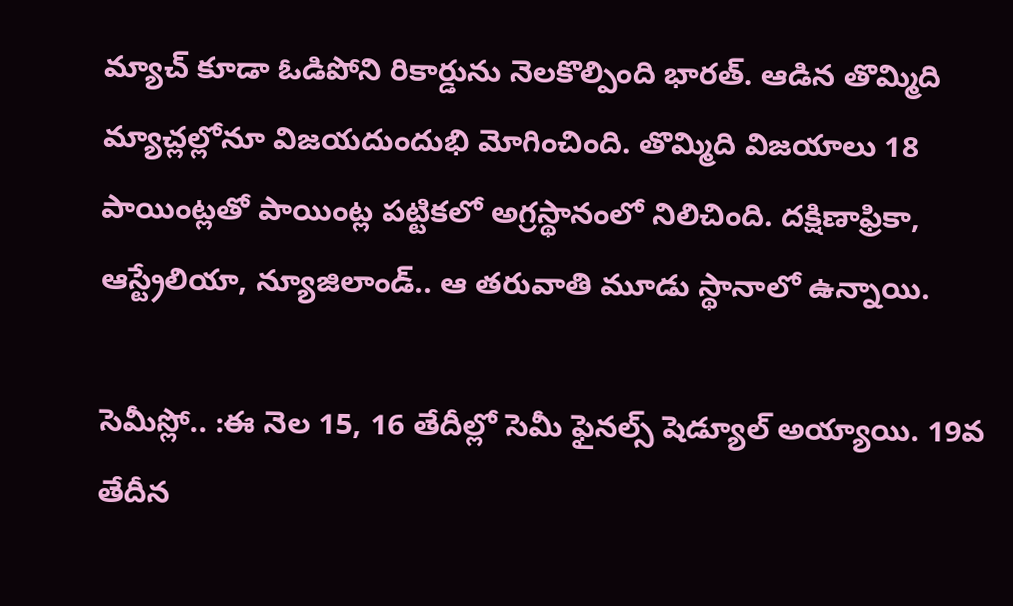మ్యాచ్ కూడా ఓడిపోని రికార్డును నెలకొల్పింది భారత్. ఆడిన తొమ్మిది మ్యాచ్లల్లోనూ విజయదుందుభి మోగించింది. తొమ్మిది విజయాలు 18 పాయింట్లతో పాయింట్ల పట్టికలో అగ్రస్థానంలో నిలిచింది. దక్షిణాఫ్రికా, ఆస్ట్రేలియా, న్యూజిలాండ్.. ఆ తరువాతి మూడు స్థానాలో ఉన్నాయి.

సెమీస్లో.. :ఈ నెల 15, 16 తేదీల్లో సెమీ ఫైనల్స్ షెడ్యూల్ అయ్యాయి. 19వ తేదీన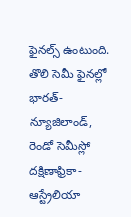ఫైనల్స్ ఉంటుంది. తొలి సెమీ ఫైనల్లో భారత్- న్యూజిలాండ్, రెండో సెమీస్లో దక్షిణాఫ్రికా- ఆస్ట్రేలియా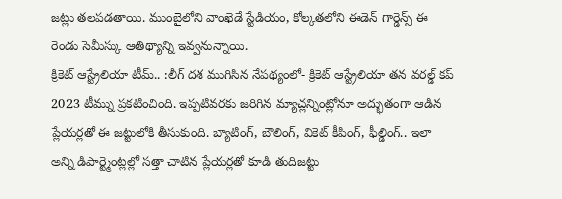జట్లు తలపడతాయి. ముంబైలోని వాంఖెడే స్టేడియం, కోల్కతలోని ఈడెన్ గార్డెన్స్ ఈ రెండు సెమీస్కు ఆతిథ్యాన్ని ఇవ్వనున్నాయి.
క్రికెట్ ఆస్ట్రేలియా టీమ్.. :లీగ్ దశ ముగిసిన నేపథ్యంలో- క్రికెట్ ఆస్ట్రేలియా తన వరల్డ్ కప్ 2023 టీమ్ను ప్రకటించింది. ఇప్పటివరకు జరిగిన మ్యాచ్లన్నింట్లోనూ అద్భుతంగా ఆడిన ప్లేయర్లతో ఈ జట్టులోకి తీసుకుంది. బ్యాటింగ్, బౌలింగ్, వికెట్ కీపింగ్, ఫీల్డింగ్.. ఇలా అన్ని డిపార్ట్మెంట్లల్లో సత్తా చాటిన ప్లేయర్లతో కూడి తుదిజట్టు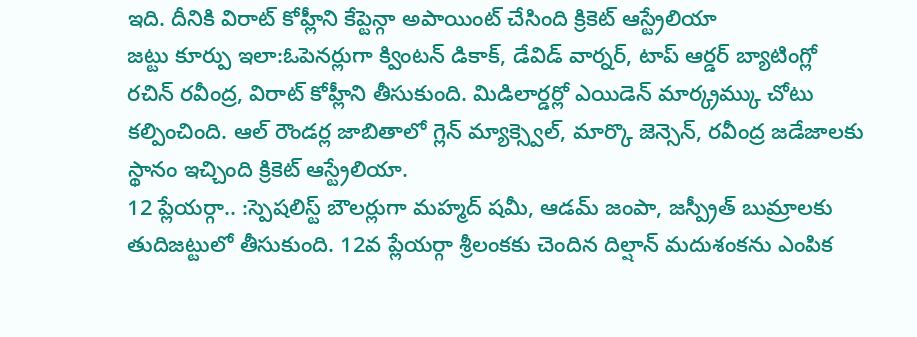ఇది. దీనికి విరాట్ కోహ్లీని కేప్టెన్గా అపాయింట్ చేసింది క్రికెట్ ఆస్ట్రేలియా
జట్టు కూర్పు ఇలా:ఓపెనర్లుగా క్వింటన్ డికాక్, డేవిడ్ వార్నర్, టాప్ ఆర్డర్ బ్యాటింగ్లో రచిన్ రవీంద్ర, విరాట్ కోహ్లీని తీసుకుంది. మిడిలార్డర్లో ఎయిడెన్ మార్క్రమ్కు చోటు కల్పించింది. ఆల్ రౌండర్ల జాబితాలో గ్లెన్ మ్యాక్స్వెల్, మార్కొ జెన్సెన్, రవీంద్ర జడేజాలకు స్థానం ఇచ్చింది క్రికెట్ ఆస్ట్రేలియా.
12 ప్లేయర్గా.. :స్పెషలిస్ట్ బౌలర్లుగా మహ్మద్ షమీ, ఆడమ్ జంపా, జస్ప్రీత్ బుమ్రాలకు తుదిజట్టులో తీసుకుంది. 12వ ప్లేయర్గా శ్రీలంకకు చెందిన దిల్షాన్ మదుశంకను ఎంపిక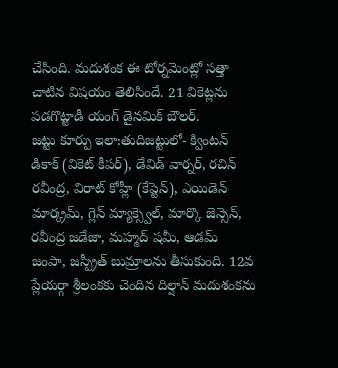చేసింది. మదుశంక ఈ టోర్నమెంట్లో సత్తా చాటిన విషయం తెలిసిందే. 21 వికెట్లను పడగొట్టాడీ యంగ్ డైనమిక్ బౌలర్.
జట్టు కూర్పు ఇలా:తుదిజట్టులో- క్వింటన్ డికాక్ (వికెట్ కీపర్), డేవిడ్ వార్నర్, రచిన్ రవీంద్ర, విరాట్ కోహ్లీ (కేప్టెన్), ఎయిడెన్ మార్క్రమ్, గ్లెన్ మ్యాక్స్వెల్, మార్కొ జెన్సెన్, రవీంద్ర జడేజా, మహ్మద్ షమీ, ఆడమ్ జంపా, జస్ప్రీత్ బుమ్రాలను తీసుకుంది. 12వ ప్లేయర్గా శ్రీలంకకు చెందిన దిల్షాన్ మదుశంకను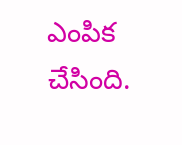ఎంపిక చేసింది.